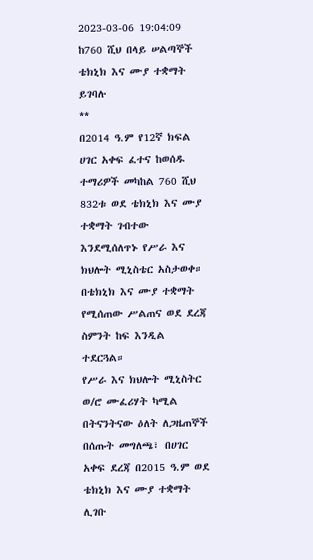2023-03-06 19:04:09
ከ760 ሺህ በላይ ሠልጣኞች ቴክኒክ እና ሙያ ተቋማት ይገባሉ
**
በ2014 ዓ.ም የ12ኛ ክፍል ሀገር አቀፍ ፈተና ከወሰዱ ተማሪዎች መካከል 760 ሺህ 832ቱ ወደ ቴክኒክ እና ሙያ ተቋማት ገብተው እንደሚሰለጥኑ የሥራ እና ክህሎት ሚኒስቴር አስታወቀ።
በቴክኒክ እና ሙያ ተቋማት የሚሰጠው ሥልጠና ወደ ደረጃ ስምንት ከፍ እንዲል ተደርጓል።
የሥራ እና ክህሎት ሚኒስትር ወ/ሮ ሙፈሪሃት ካሚል በትናንትናው ዕለት ለጋዜጠኞች በሰጡት መግለጫ፣ በሀገር አቀፍ ደረጃ በ2015 ዓ.ም ወደ ቴክኒክ እና ሙያ ተቋማት ሊገቡ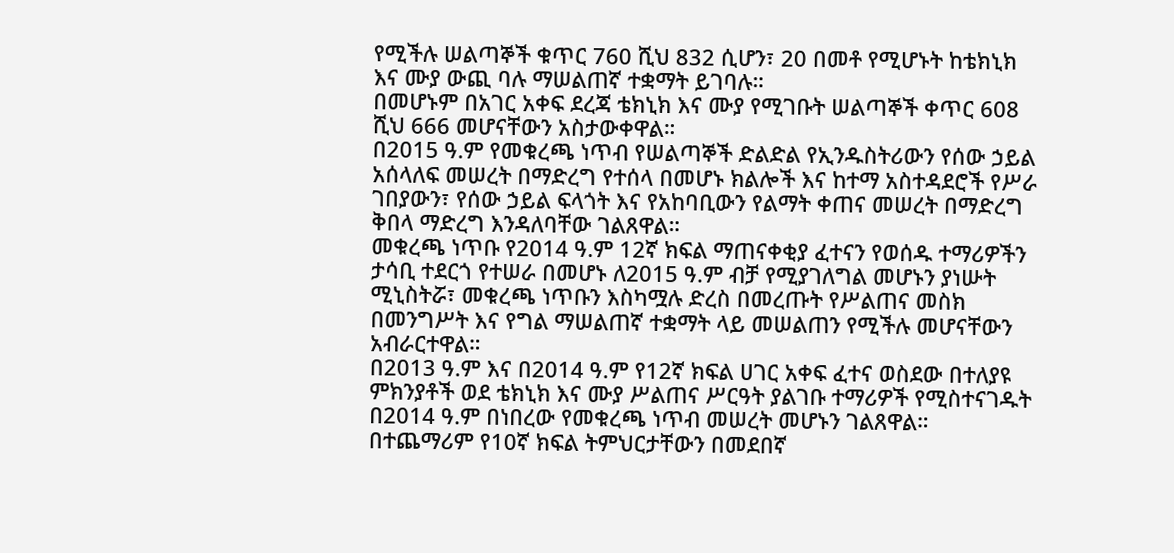የሚችሉ ሠልጣኞች ቁጥር 760 ሺህ 832 ሲሆን፣ 20 በመቶ የሚሆኑት ከቴክኒክ እና ሙያ ውጪ ባሉ ማሠልጠኛ ተቋማት ይገባሉ።
በመሆኑም በአገር አቀፍ ደረጃ ቴክኒክ እና ሙያ የሚገቡት ሠልጣኞች ቀጥር 608 ሺህ 666 መሆናቸውን አስታውቀዋል።
በ2015 ዓ.ም የመቁረጫ ነጥብ የሠልጣኞች ድልድል የኢንዱስትሪውን የሰው ኃይል አሰላለፍ መሠረት በማድረግ የተሰላ በመሆኑ ክልሎች እና ከተማ አስተዳደሮች የሥራ ገበያውን፣ የሰው ኃይል ፍላጎት እና የአከባቢውን የልማት ቀጠና መሠረት በማድረግ ቅበላ ማድረግ እንዳለባቸው ገልጸዋል።
መቁረጫ ነጥቡ የ2014 ዓ.ም 12ኛ ክፍል ማጠናቀቂያ ፈተናን የወሰዱ ተማሪዎችን ታሳቢ ተደርጎ የተሠራ በመሆኑ ለ2015 ዓ.ም ብቻ የሚያገለግል መሆኑን ያነሡት ሚኒስትሯ፣ መቁረጫ ነጥቡን እስካሟሉ ድረስ በመረጡት የሥልጠና መስክ በመንግሥት እና የግል ማሠልጠኛ ተቋማት ላይ መሠልጠን የሚችሉ መሆናቸውን አብራርተዋል።
በ2013 ዓ.ም እና በ2014 ዓ.ም የ12ኛ ክፍል ሀገር አቀፍ ፈተና ወስደው በተለያዩ ምክንያቶች ወደ ቴክኒክ እና ሙያ ሥልጠና ሥርዓት ያልገቡ ተማሪዎች የሚስተናገዱት በ2014 ዓ.ም በነበረው የመቁረጫ ነጥብ መሠረት መሆኑን ገልጸዋል።
በተጨማሪም የ10ኛ ክፍል ትምህርታቸውን በመደበኛ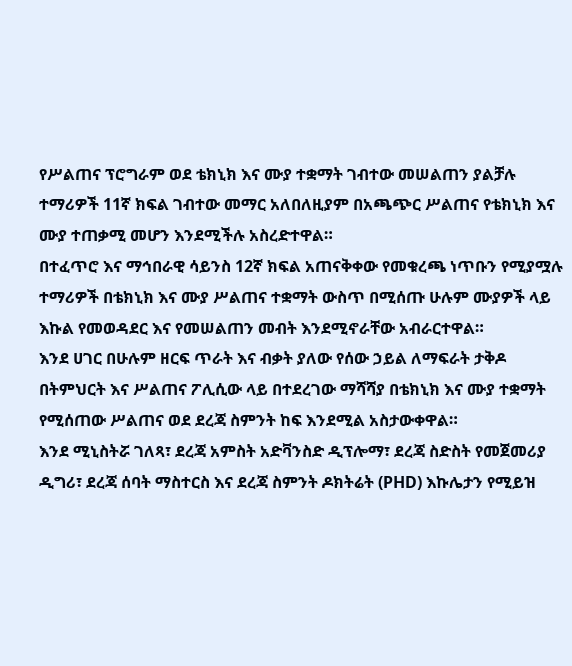የሥልጠና ፕሮግራም ወደ ቴክኒክ እና ሙያ ተቋማት ገብተው መሠልጠን ያልቻሉ ተማሪዎች 11ኛ ክፍል ገብተው መማር አለበለዚያም በአጫጭር ሥልጠና የቴክኒክ እና ሙያ ተጠቃሚ መሆን እንደሚችሉ አስረድተዋል።
በተፈጥሮ እና ማኅበራዊ ሳይንስ 12ኛ ክፍል አጠናቅቀው የመቁረጫ ነጥቡን የሚያሟሉ ተማሪዎች በቴክኒክ እና ሙያ ሥልጠና ተቋማት ውስጥ በሚሰጡ ሁሉም ሙያዎች ላይ እኩል የመወዳደር እና የመሠልጠን መብት እንደሚኖራቸው አብራርተዋል።
እንደ ሀገር በሁሉም ዘርፍ ጥራት እና ብቃት ያለው የሰው ኃይል ለማፍራት ታቅዶ በትምህርት እና ሥልጠና ፖሊሲው ላይ በተደረገው ማሻሻያ በቴክኒክ እና ሙያ ተቋማት የሚሰጠው ሥልጠና ወደ ደረጃ ስምንት ከፍ እንደሚል አስታውቀዋል።
እንደ ሚኒስትሯ ገለጻ፣ ደረጃ አምስት አድቫንስድ ዲፕሎማ፣ ደረጃ ስድስት የመጀመሪያ ዲግሪ፣ ደረጃ ሰባት ማስተርስ እና ደረጃ ስምንት ዶክትሬት (PHD) እኩሌታን የሚይዝ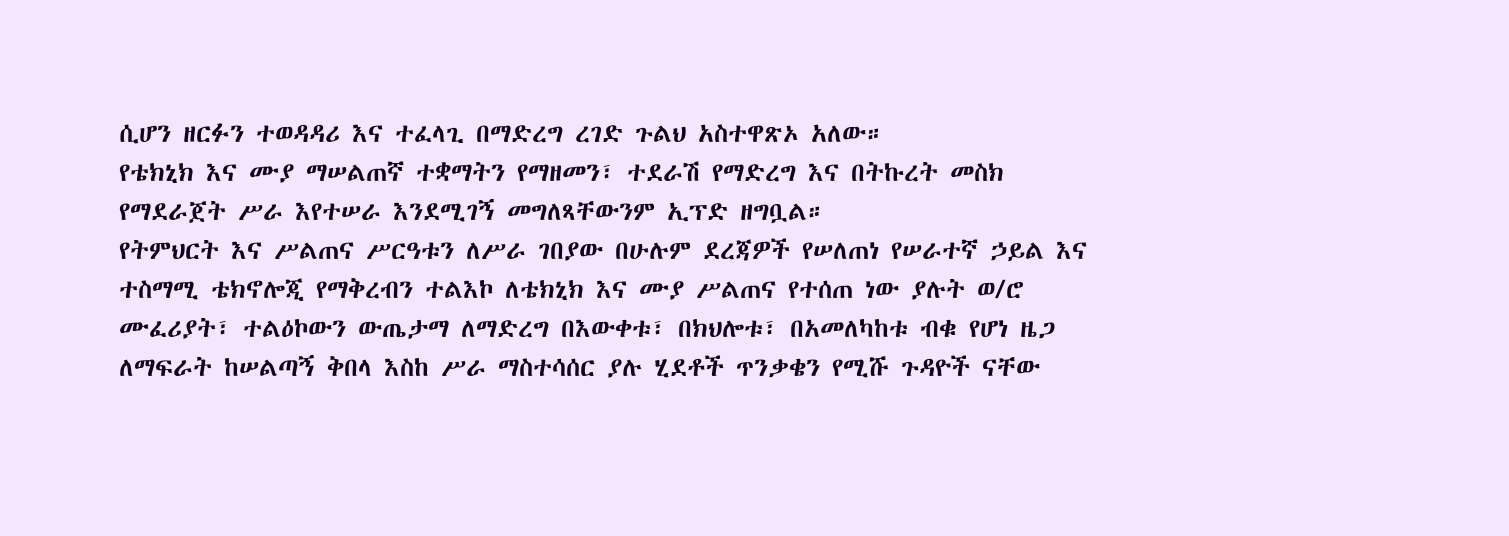ሲሆን ዘርፉን ተወዳዳሪ እና ተፈላጊ በማድረግ ረገድ ጉልህ አስተዋጽኦ አለው።
የቴክኒክ እና ሙያ ማሠልጠኛ ተቋማትን የማዘመን፣ ተደራሽ የማድረግ እና በትኩረት መስክ የማደራጀት ሥራ እየተሠራ እንደሚገኝ መግለጻቸውንም ኢፕድ ዘግቧል።
የትምህርት እና ሥልጠና ሥርዓቱን ለሥራ ገበያው በሁሉም ደረጃዎች የሠለጠነ የሠራተኛ ኃይል እና ተስማሚ ቴክኖሎጂ የማቅረብን ተልእኮ ለቴክኒክ እና ሙያ ሥልጠና የተሰጠ ነው ያሉት ወ/ሮ ሙፈሪያት፣ ተልዕኮውን ውጤታማ ለማድረግ በእውቀቱ፣ በክህሎቱ፣ በአመለካከቱ ብቁ የሆነ ዜጋ ለማፍራት ከሠልጣኝ ቅበላ እስከ ሥራ ማስተሳሰር ያሉ ሂደቶች ጥንቃቄን የሚሹ ጉዳዮች ናቸው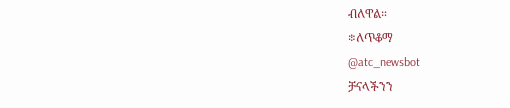ብለዋል።
፨ለጥቆማ
@atc_newsbot
ቻናላችንን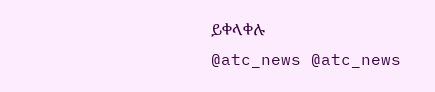ይቀላቀሉ
@atc_news @atc_news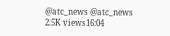@atc_news @atc_news
2.5K views16:04